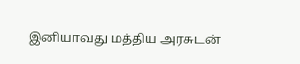இனியாவது மத்திய அரசுடன்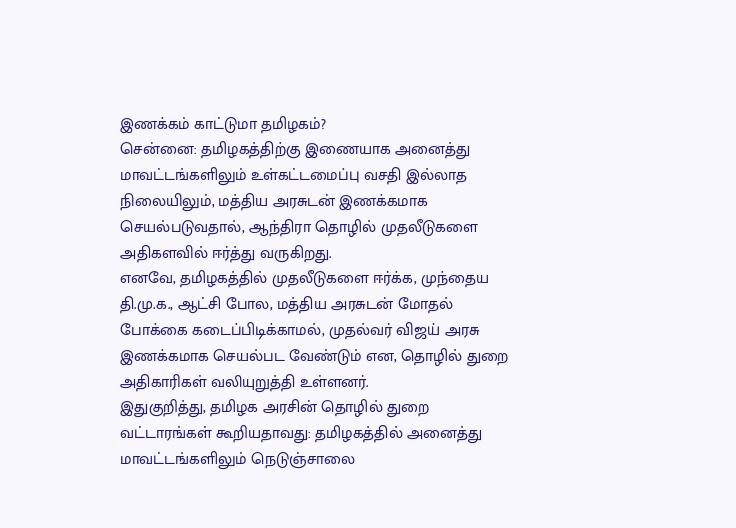இணக்கம் காட்டுமா தமிழகம்?
சென்னை: தமிழகத்திற்கு இணையாக அனைத்து மாவட்டங்களிலும் உள்கட்டமைப்பு வசதி இல்லாத நிலையிலும், மத்திய அரசுடன் இணக்கமாக செயல்படுவதால், ஆந்திரா தொழில் முதலீடுகளை அதிகளவில் ஈர்த்து வருகிறது.
எனவே, தமிழகத்தில் முதலீடுகளை ஈர்க்க, முந்தைய தி.மு.க., ஆட்சி போல, மத்திய அரசுடன் மோதல் போக்கை கடைப்பிடிக்காமல், முதல்வர் விஜய் அரசு இணக்கமாக செயல்பட வேண்டும் என, தொழில் துறை அதிகாரிகள் வலியுறுத்தி உள்ளனர்.
இதுகுறித்து, தமிழக அரசின் தொழில் துறை வட்டாரங்கள் கூறியதாவது: தமிழகத்தில் அனைத்து மாவட்டங்களிலும் நெடுஞ்சாலை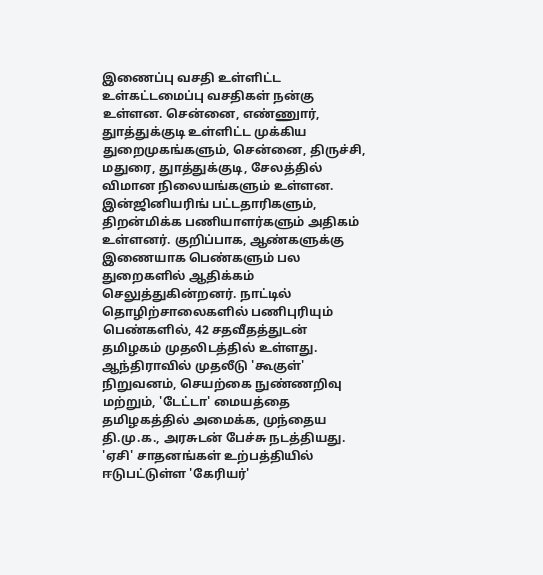இணைப்பு வசதி உள்ளிட்ட உள்கட்டமைப்பு வசதிகள் நன்கு உள்ளன. சென்னை, எண்ணுார், துாத்துக்குடி உள்ளிட்ட முக்கிய துறைமுகங்களும், சென்னை, திருச்சி, மதுரை, துாத்துக்குடி, சேலத்தில் விமான நிலையங்களும் உள்ளன.
இன்ஜினியரிங் பட்டதாரிகளும், திறன்மிக்க பணியாளர்களும் அதிகம் உள்ளனர். குறிப்பாக, ஆண்களுக்கு இணையாக பெண்களும் பல துறைகளில் ஆதிக்கம் செலுத்துகின்றனர். நாட்டில் தொழிற்சாலைகளில் பணிபுரியும் பெண்களில், 42 சதவீதத்துடன் தமிழகம் முதலிடத்தில் உள்ளது.
ஆந்திராவில் முதலீடு 'கூகுள்' நிறுவனம், செயற்கை நுண்ணறிவு மற்றும், 'டேட்டா' மையத்தை தமிழகத்தில் அமைக்க, முந்தைய தி.மு.க., அரசுடன் பேச்சு நடத்தியது. 'ஏசி' சாதனங்கள் உற்பத்தியில் ஈடுபட்டுள்ள 'கேரியர்'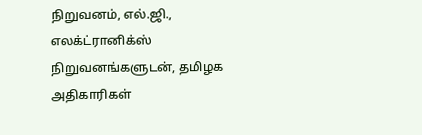நிறுவனம், எல்.ஜி., எலக்ட்ரானிக்ஸ் நிறுவனங்களுடன், தமிழக அதிகாரிகள்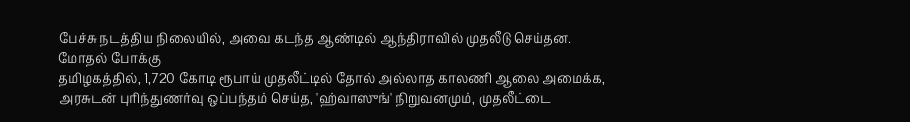பேச்சு நடத்திய நிலையில், அவை கடந்த ஆண்டில் ஆந்திராவில் முதலீடு செய்தன.
மோதல் போக்கு
தமிழகத்தில், 1,720 கோடி ரூபாய் முதலீட்டில் தோல் அல்லாத காலணி ஆலை அமைக்க, அரசுடன் புரிந்துணர்வு ஒப்பந்தம் செய்த, 'ஹ்வாஸுங்' நிறுவனமும், முதலீட்டை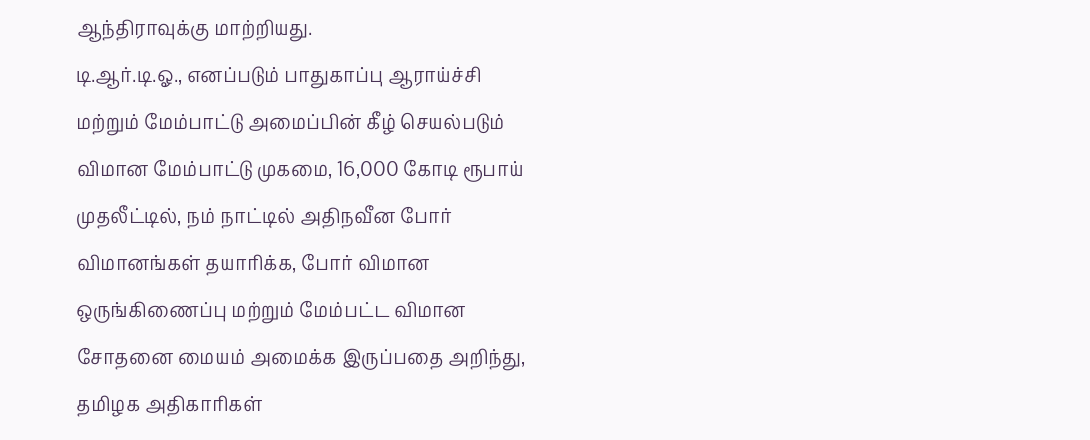ஆந்திராவுக்கு மாற்றியது.
டி.ஆர்.டி.ஓ., எனப்படும் பாதுகாப்பு ஆராய்ச்சி மற்றும் மேம்பாட்டு அமைப்பின் கீழ் செயல்படும் விமான மேம்பாட்டு முகமை, 16,000 கோடி ரூபாய் முதலீட்டில், நம் நாட்டில் அதிநவீன போர் விமானங்கள் தயாரிக்க, போர் விமான ஒருங்கிணைப்பு மற்றும் மேம்பட்ட விமான சோதனை மையம் அமைக்க இருப்பதை அறிந்து, தமிழக அதிகாரிகள்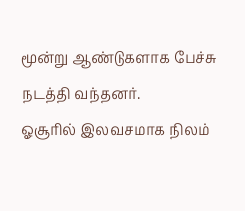மூன்று ஆண்டுகளாக பேச்சு நடத்தி வந்தனர்.
ஓசூரில் இலவசமாக நிலம்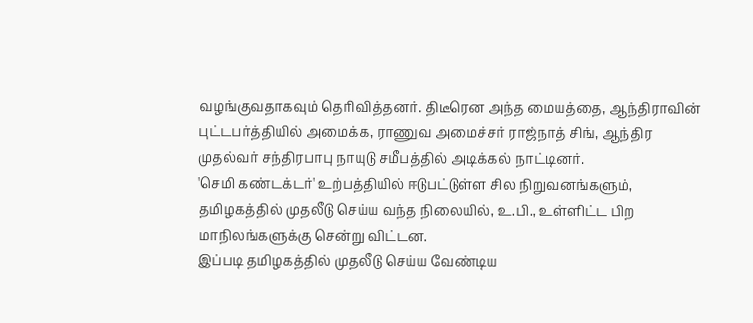வழங்குவதாகவும் தெரிவித்தனர். திடீரென அந்த மையத்தை, ஆந்திராவின் புட்டபர்த்தியில் அமைக்க, ராணுவ அமைச்சர் ராஜ்நாத் சிங், ஆந்திர முதல்வர் சந்திரபாபு நாயுடு சமீபத்தில் அடிக்கல் நாட்டினர்.
'செமி கண்டக்டர்' உற்பத்தியில் ஈடுபட்டுள்ள சில நிறுவனங்களும், தமிழகத்தில் முதலீடு செய்ய வந்த நிலையில், உ.பி., உள்ளிட்ட பிற மாநிலங்களுக்கு சென்று விட்டன.
இப்படி தமிழகத்தில் முதலீடு செய்ய வேண்டிய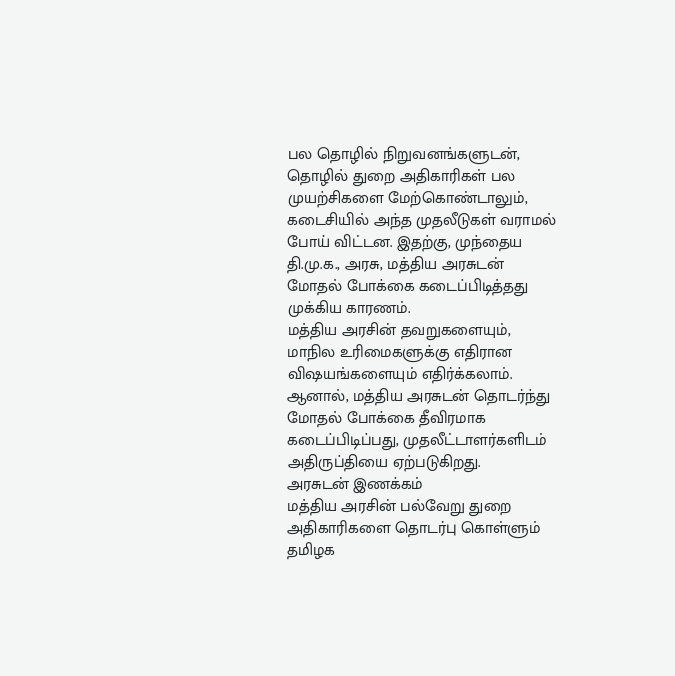பல தொழில் நிறுவனங்களுடன், தொழில் துறை அதிகாரிகள் பல முயற்சிகளை மேற்கொண்டாலும், கடைசியில் அந்த முதலீடுகள் வராமல் போய் விட்டன. இதற்கு, முந்தைய தி.மு.க., அரசு, மத்திய அரசுடன் மோதல் போக்கை கடைப்பிடித்தது முக்கிய காரணம்.
மத்திய அரசின் தவறுகளையும், மாநில உரிமைகளுக்கு எதிரான விஷயங்களையும் எதிர்க்கலாம். ஆனால், மத்திய அரசுடன் தொடர்ந்து மோதல் போக்கை தீவிரமாக கடைப்பிடிப்பது, முதலீட்டாளர்களிடம் அதிருப்தியை ஏற்படுகிறது.
அரசுடன் இணக்கம்
மத்திய அரசின் பல்வேறு துறை அதிகாரிகளை தொடர்பு கொள்ளும் தமிழக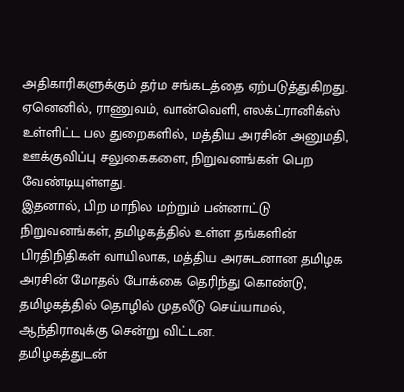அதிகாரிகளுக்கும் தர்ம சங்கடத்தை ஏற்படுத்துகிறது. ஏனெனில், ராணுவம், வான்வெளி, எலக்ட்ரானிக்ஸ் உள்ளிட்ட பல துறைகளில், மத்திய அரசின் அனுமதி, ஊக்குவிப்பு சலுகைகளை, நிறுவனங்கள் பெற வேண்டியுள்ளது.
இதனால், பிற மாநில மற்றும் பன்னாட்டு நிறுவனங்கள், தமிழகத்தில் உள்ள தங்களின் பிரதிநிதிகள் வாயிலாக, மத்திய அரசுடனான தமிழக அரசின் மோதல் போக்கை தெரிந்து கொண்டு, தமிழகத்தில் தொழில் முதலீடு செய்யாமல், ஆந்திராவுக்கு சென்று விட்டன.
தமிழகத்துடன்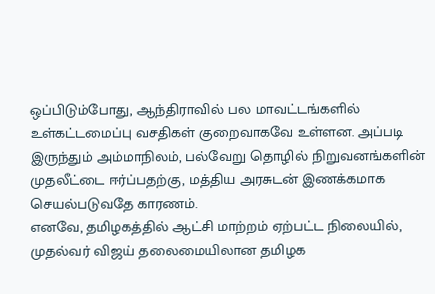ஒப்பிடும்போது, ஆந்திராவில் பல மாவட்டங்களில் உள்கட்டமைப்பு வசதிகள் குறைவாகவே உள்ளன. அப்படி இருந்தும் அம்மாநிலம், பல்வேறு தொழில் நிறுவனங்களின் முதலீட்டை ஈர்ப்பதற்கு, மத்திய அரசுடன் இணக்கமாக செயல்படுவதே காரணம்.
எனவே, தமிழகத்தில் ஆட்சி மாற்றம் ஏற்பட்ட நிலையில், முதல்வர் விஜய் தலைமையிலான தமிழக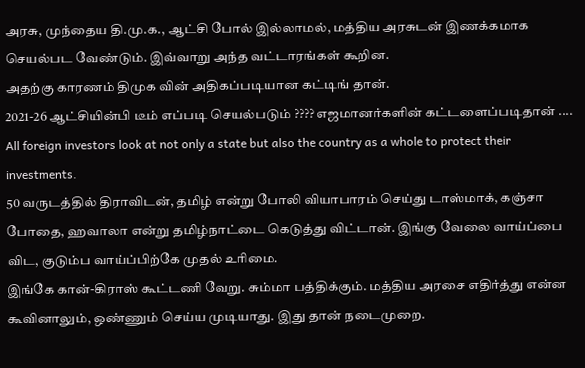அரசு, முந்தைய தி.மு.க., ஆட்சி போல் இல்லாமல், மத்திய அரசுடன் இணக்கமாக செயல்பட வேண்டும். இவ்வாறு அந்த வட்டாரங்கள் கூறின.
அதற்கு காரணம் திமுக வின் அதிகப்படியான கட்டிங் தான்.
2021-26 ஆட்சியின்பி டீம் எப்படி செயல்படும் ???? எஜமானர்களின் கட்டளைப்படிதான் ....
All foreign investors look at not only a state but also the country as a whole to protect their investments.
50 வருடத்தில் திராவிடன், தமிழ் என்று போலி வியாபாரம் செய்து டாஸ்மாக், கஞ்சா போதை, ஹவாலா என்று தமிழ்நாட்டை கெடுத்து விட்டான். இங்கு வேலை வாய்ப்பை விட, குடும்ப வாய்ப்பிற்கே முதல் உரிமை.
இங்கே கான்-கிராஸ் கூட்டணி வேறு. சும்மா பத்திக்கும். மத்திய அரசை எதிர்த்து என்ன கூவினாலும், ஒண்ணும் செய்ய முடியாது. இது தான் நடைமுறை.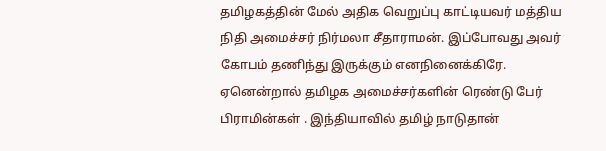தமிழகத்தின் மேல் அதிக வெறுப்பு காட்டியவர் மத்திய நிதி அமைச்சர் நிர்மலா சீதாராமன். இப்போவது அவர் கோபம் தணிந்து இருக்கும் எனநினைக்கிரே. ஏனென்றால் தமிழக அமைச்சர்களின் ரெண்டு பேர் பிராமின்கள் . இந்தியாவில் தமிழ் நாடுதான்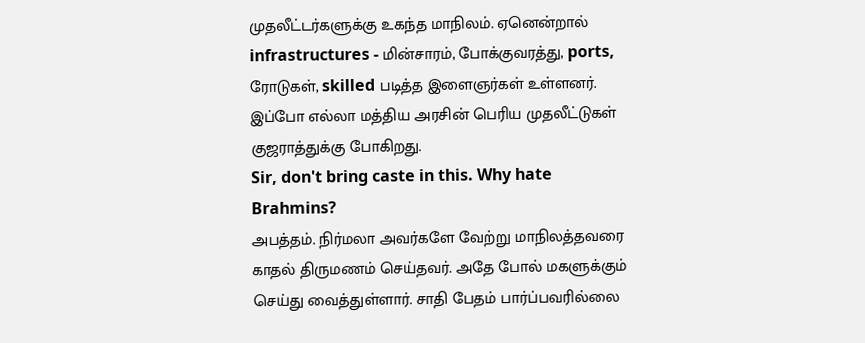முதலீட்டர்களுக்கு உகந்த மாநிலம். ஏனென்றால் infrastructures - மின்சாரம், போக்குவரத்து, ports, ரோடுகள், skilled படித்த இளைஞர்கள் உள்ளனர். இப்போ எல்லா மத்திய அரசின் பெரிய முதலீட்டுகள் குஜராத்துக்கு போகிறது.
Sir, don't bring caste in this. Why hate Brahmins?
அபத்தம். நிர்மலா அவர்களே வேற்று மாநிலத்தவரை காதல் திருமணம் செய்தவர். அதே போல் மகளுக்கும் செய்து வைத்துள்ளார். சாதி பேதம் பார்ப்பவரில்லை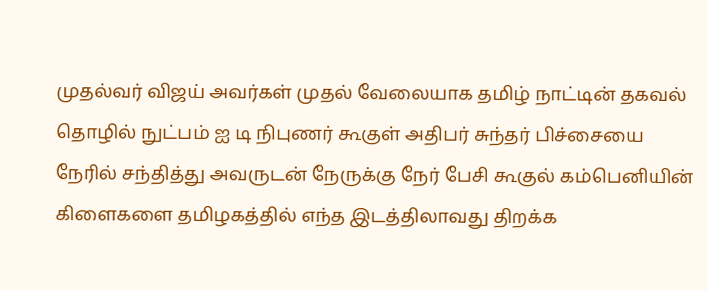முதல்வர் விஜய் அவர்கள் முதல் வேலையாக தமிழ் நாட்டின் தகவல் தொழில் நுட்பம் ஐ டி நிபுணர் கூகுள் அதிபர் சுந்தர் பிச்சையை நேரில் சந்தித்து அவருடன் நேருக்கு நேர் பேசி கூகுல் கம்பெனியின்
கிளைகளை தமிழகத்தில் எந்த இடத்திலாவது திறக்க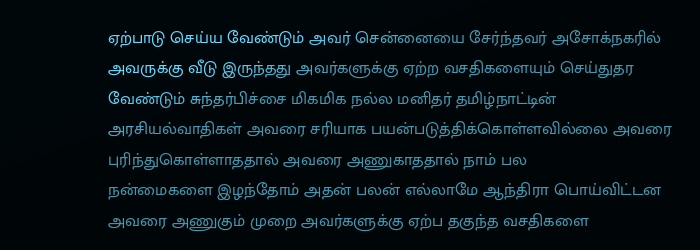ஏற்பாடு செய்ய வேண்டும் அவர் சென்னையை சேர்ந்தவர் அசோக்நகரில் அவருக்கு வீடு இருந்தது அவர்களுக்கு ஏற்ற வசதிகளையும் செய்துதர வேண்டும் சுந்தர்பிச்சை மிகமிக நல்ல மனிதர் தமிழ்நாட்டின் அரசியல்வாதிகள் அவரை சரியாக பயன்படுத்திக்கொள்ளவில்லை அவரை புரிந்துகொள்ளாததால் அவரை அணுகாததால் நாம் பல
நன்மைகளை இழந்தோம் அதன் பலன் எல்லாமே ஆந்திரா பொய்விட்டன அவரை அணுகும் முறை அவர்களுக்கு ஏற்ப தகுந்த வசதிகளை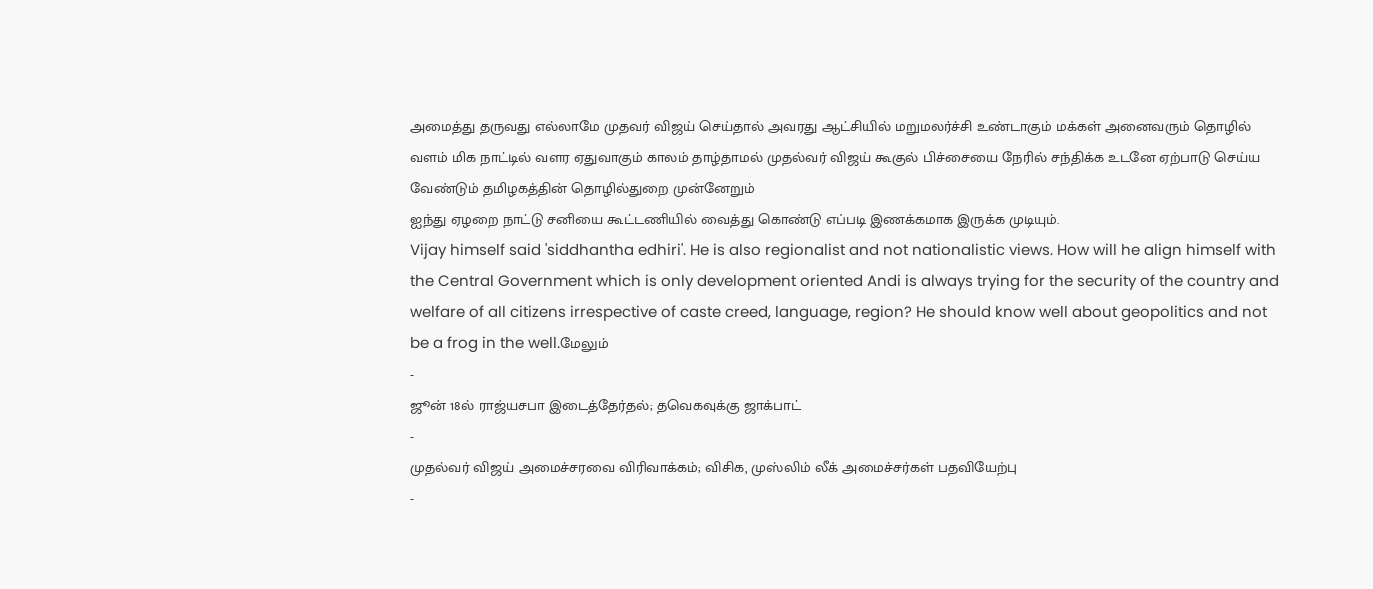அமைத்து தருவது எல்லாமே முதவர் விஜய் செய்தால் அவரது ஆட்சியில் மறுமலர்ச்சி உண்டாகும் மக்கள் அனைவரும் தொழில் வளம் மிக நாட்டில் வளர ஏதுவாகும் காலம் தாழ்தாமல் முதல்வர் விஜய் கூகுல் பிச்சையை நேரில் சந்திக்க உடனே ஏற்பாடு செய்ய வேண்டும் தமிழகத்தின் தொழில்துறை முன்னேறும்
ஐந்து ஏழறை நாட்டு சனியை கூட்டணியில் வைத்து கொண்டு எப்படி இணக்கமாக இருக்க முடியும்.
Vijay himself said 'siddhantha edhiri'. He is also regionalist and not nationalistic views. How will he align himself with the Central Government which is only development oriented Andi is always trying for the security of the country and welfare of all citizens irrespective of caste creed, language, region? He should know well about geopolitics and not be a frog in the well.மேலும்
-
ஜூன் 18ல் ராஜ்யசபா இடைத்தேர்தல்; தவெகவுக்கு ஜாக்பாட்
-
முதல்வர் விஜய் அமைச்சரவை விரிவாக்கம்; விசிக, முஸ்லிம் லீக் அமைச்சர்கள் பதவியேற்பு
-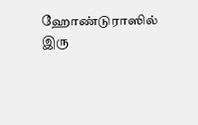ஹோண்டுராஸில் இரு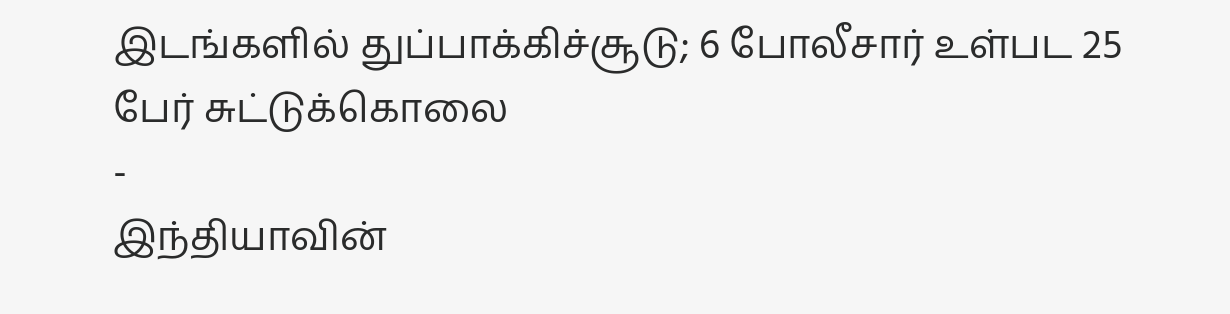இடங்களில் துப்பாக்கிச்சூடு; 6 போலீசார் உள்பட 25 பேர் சுட்டுக்கொலை
-
இந்தியாவின்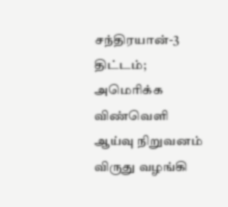சந்திரயான்-3 திட்டம்; அமெரிக்க விண்வெளி ஆய்வு நிறுவனம் விருது வழங்கி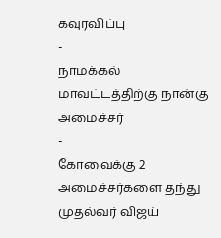கவுரவிப்பு
-
நாமக்கல் மாவட்டத்திற்கு நான்கு அமைச்சர்
-
கோவைக்கு 2 அமைச்சர்களை தந்து முதல்வர் விஜய்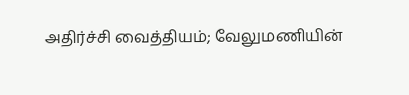அதிர்ச்சி வைத்தியம்; வேலுமணியின்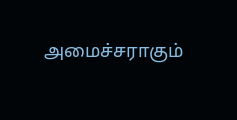அமைச்சராகும்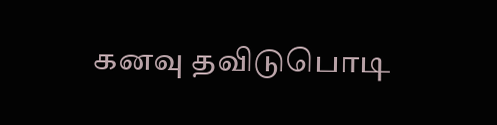கனவு தவிடுபொடி